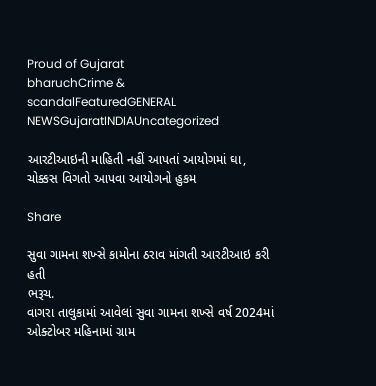Proud of Gujarat
bharuchCrime & scandalFeaturedGENERAL NEWSGujaratINDIAUncategorized

આરટીઆઇની માહિતી નહીં આપતાં આયોગમાં ઘા, ચોક્કસ વિગતો આપવા આયોગનો હુકમ

Share

સુવા ગામના શખ્સે કામોના ઠરાવ માંગતી આરટીઆઇ કરી હતી
ભરૂચ.
વાગરા તાલુકામાં આવેલાં સુવા ગામના શખ્સે વર્ષ 2024માં ઓક્ટોબર મહિનામાં ગ્રામ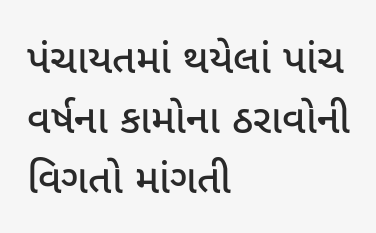પંચાયતમાં થયેલાં પાંચ વર્ષના કામોના ઠરાવોની વિગતો માંગતી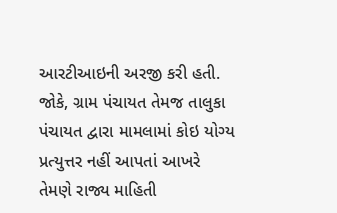આરટીઆઇની અરજી કરી હતી. જોકે, ગ્રામ પંચાયત તેમજ તાલુકા પંચાયત દ્વારા મામલામાં કોઇ યોગ્ય પ્રત્યુત્તર નહીં આપતાં આખરે તેમણે રાજ્ય માહિતી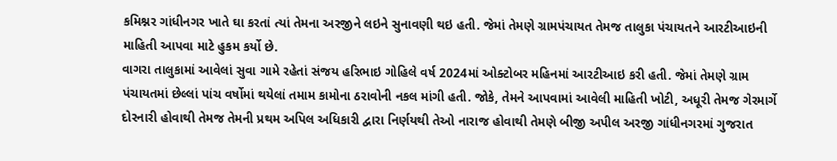કમિશ્નર ગાંધીનગર ખાતે ઘા કરતાં ત્યાં તેમના અરજીને લઇને સુનાવણી થઇ હતી. જેમાં તેમણે ગ્રામપંચાયત તેમજ તાલુકા પંચાયતને આરટીઆઇની માહિતી આપવા માટે હુકમ કર્યો છે.
વાગરા તાલુકામાં આવેલાં સુવા ગામે રહેતાં સંજય હરિભાઇ ગોહિલે વર્ષ 2024માં ઓક્ટોબર મહિનમાં આરટીઆઇ કરી હતી. જેમાં તેમણે ગ્રામ પંચાયતમાં છેલ્લાં પાંચ વર્ષોમાં થયેલાં તમામ કામોના ઠરાવોની નકલ માંગી હતી. જોકે, તેમને આપવામાં આવેલી માહિતી ખોટી, અધૂરી તેમજ ગેરમાર્ગે દોરનારી હોવાથી તેમજ તેમની પ્રથમ અપિલ અધિકારી દ્વારા નિર્ણયથી તેઓ નારાજ હોવાથી તેમણે બીજી અપીલ અરજી ગાંધીનગરમાં ગુજરાત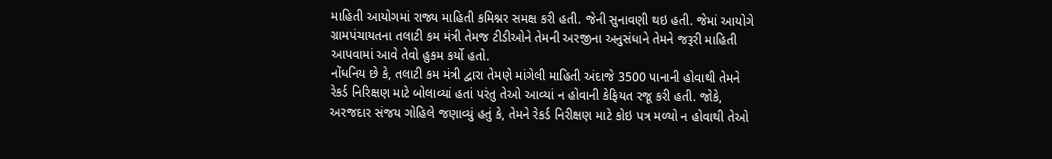માહિતી આયોગમાં રાજ્ય માહિતી કમિશ્નર સમક્ષ કરી હતી. જેની સુનાવણી થઇ હતી. જેમાં આયોગે ગ્રામપંચાયતના તલાટી કમ મંત્રી તેમજ ટીડીઓને તેમની અરજીના અનુસંધાને તેમને જરૂરી માહિતી આપવામાં આવે તેવો હુકમ કર્યો હતો.
નોંધનિય છે કે, તલાટી કમ મંત્રી દ્વારા તેમણે માંગેલી માહિતી અંદાજે 3500 પાનાની હોવાથી તેમને રેકર્ડ નિરિક્ષણ માટે બોલાવ્યાં હતાં પરંતુ તેઓ આવ્યાં ન હોવાની કેફિયત રજૂ કરી હતી. જોકે, અરજદાર સંજય ગોહિલે જણાવ્યું હતું કે, તેમને રેકર્ડ નિરીક્ષણ માટે કોઇ પત્ર મળ્યો ન હોવાથી તેઓ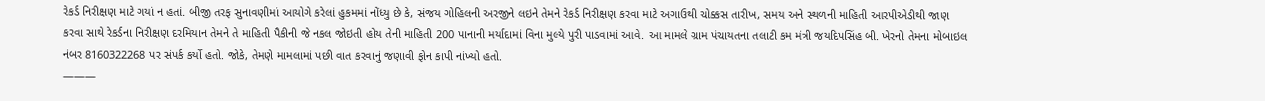રેકર્ડ નિરીક્ષણ માટે ગયાં ન હતાં. બીજી તરફ સુનાવણીમાં આયોગે કરેલાં હુકમમાં નોંધ્યુ છે કે, સંજય ગોહિલની અરજીને લઇને તેમને રેકર્ડ નિરીક્ષણ કરવા માટે અગાઉથી ચોક્કસ તારીખ, સમય અને સ્થળની માહિતી આરપીએડીથી જાણ કરવા સાથે રેકર્ડના નિરીક્ષણ દરમિયાન તેમને તે માહિતી પૈકીની જે નકલ જોઇતી હોય તેની માહિતી 200 પાનાની મર્યાદામાં વિના મુલ્યે પુરી પાડવામાં આવે. આ મામલે ગ્રામ પંચાયતના તલાટી કમ મંત્રી જયદિપસિંહ બી. ખેરનો તેમના મોબાઇલ નંબર 8160322268 પર સંપર્ક કર્યો હતો. જોકે, તેમણે મામલામાં પછી વાત કરવાનું જણાવી ફોન કાપી નાંખ્યો હતો.
———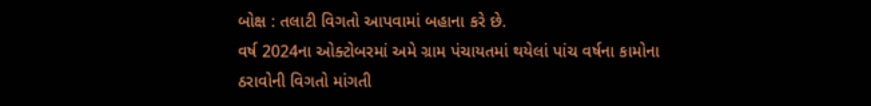બોક્ષ : તલાટી વિગતો આપવામાં બહાના કરે છે.
વર્ષ 2024ના ઓક્ટોબરમાં અમે ગ્રામ પંચાયતમાં થયેલાં પાંચ વર્ષના કામોના ઠરાવોની વિગતો માંગતી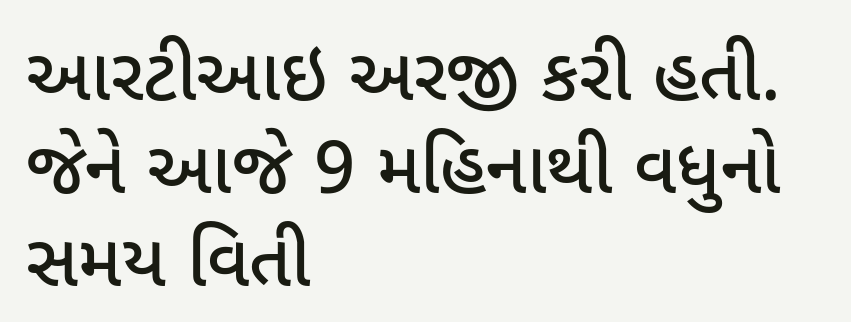આરટીઆઇ અરજી કરી હતી. જેને આજે 9 મહિનાથી વધુનો સમય વિતી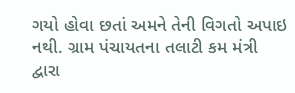ગયો હોવા છતાં અમને તેની વિગતો અપાઇ નથી. ગ્રામ પંચાયતના તલાટી કમ મંત્રી દ્વારા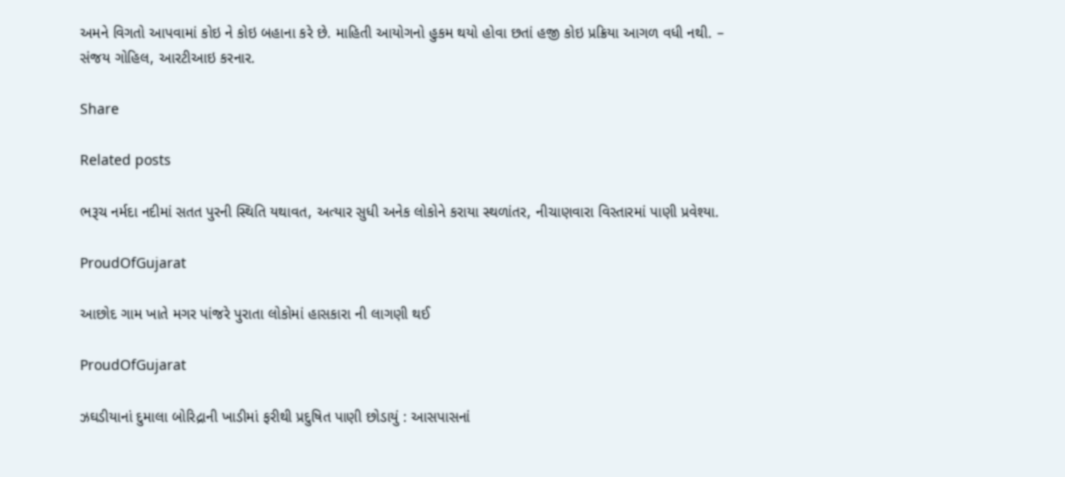અમને વિગતો આપવામાં કોઇ ને કોઇ બહાના કરે છે. માહિતી આયોગનો હુકમ થયો હોવા છતાં હજી કોઇ પ્રક્રિયા આગળ વધી નથી. – સંજય ગોહિલ, આરટીઆઇ કરનાર.

Share

Related posts

ભરૂચ નર્મદા નદીમાં સતત પુરની સ્થિતિ યથાવત, અત્યાર સુધી અનેક લોકોને કરાયા સ્થળાંતર, નીચાણવારા વિસ્તારમાં પાણી પ્રવેશ્યા.

ProudOfGujarat

આછોદ ગામ ખાતે મગર પાંજરે પુરાતા લોકોમાં હાસકારા ની લાગણી થઈ

ProudOfGujarat

ઝઘડીયાનાં દુમાલા બોરિદ્રાની ખાડીમાં ફરીથી પ્રદુષિત પાણી છોડાયું : આસપાસનાં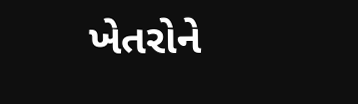ખેતરોને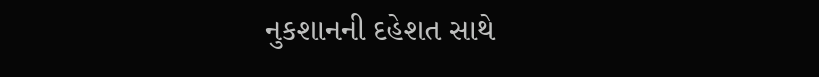નુકશાનની દહેશત સાથે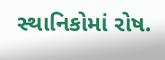સ્થાનિકોમાં રોષ.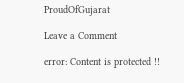ProudOfGujarat

Leave a Comment

error: Content is protected !!